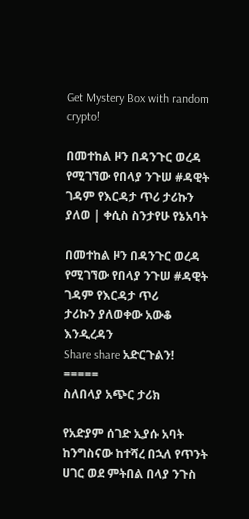Get Mystery Box with random crypto!

በመተከል ዞን በዳንጉር ወረዳ የሚገኘው የበላያ ንጉሠ #ዳዊት ገዳም የእርዳታ ጥሪ ታሪኩን ያለወ | ቀሲስ ስንታየሁ የኔአባት

በመተከል ዞን በዳንጉር ወረዳ የሚገኘው የበላያ ንጉሠ #ዳዊት ገዳም የእርዳታ ጥሪ
ታሪኩን ያለወቀው አውቆ እንዲረዳን
Share share አድርጉልን!
=====
ስለበላያ አጭር ታሪክ

የአድያም ሰገድ ኢያሱ አባት ከንግስናው ከተሻረ በኋለ የጥንት ሀገር ወደ ምትበል በላያ ንጉስ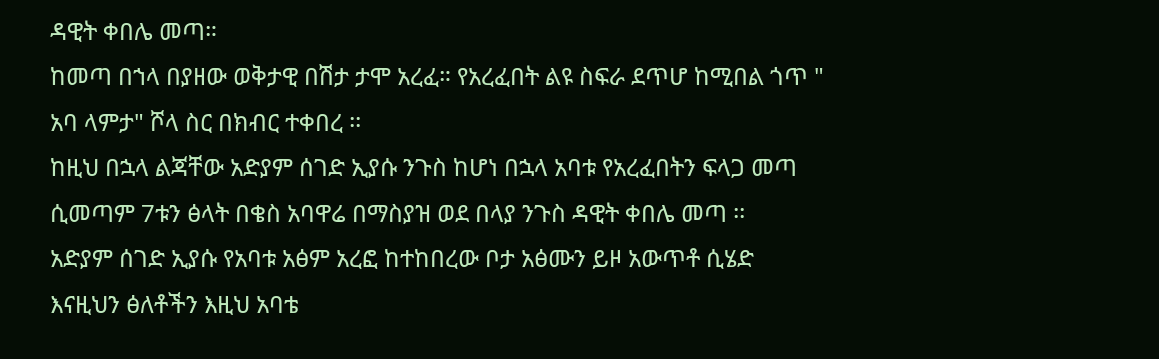ዳዊት ቀበሌ መጣ።
ከመጣ በኀላ በያዘው ወቅታዊ በሽታ ታሞ አረፈ። የአረፈበት ልዩ ስፍራ ደጥሆ ከሚበል ጎጥ " አባ ላምታ" ሾላ ስር በክብር ተቀበረ ፡፡
ከዚህ በኋላ ልጃቸው አድያም ሰገድ ኢያሱ ንጉስ ከሆነ በኋላ አባቱ የአረፈበትን ፍላጋ መጣ ሲመጣም 7ቱን ፅላት በቄስ አባዋሬ በማስያዝ ወደ በላያ ንጉስ ዳዊት ቀበሌ መጣ ፡፡
አድያም ሰገድ ኢያሱ የአባቱ አፅም አረፎ ከተከበረው ቦታ አፅሙን ይዞ አውጥቶ ሲሄድ
እናዚህን ፅለቶችን እዚህ አባቴ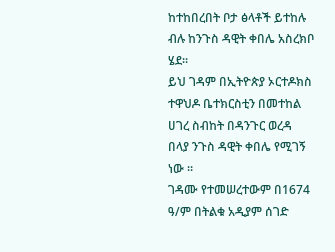ከተከበረበት ቦታ ፅላቶች ይተከሉ ብሉ ከንጉስ ዳዊት ቀበሌ አስረክቦ ሄደ፡፡
ይህ ገዳም በኢትዮጵያ ኦርተዶክስ ተዋህዶ ቤተክርስቲን በመተከል ሀገረ ስብከት በዳንጉር ወረዳ በላያ ንጉስ ዳዊት ቀበሌ የሚገኝ ነው ።
ገዳሙ የተመሠረተውም በ1674 ዓ/ም በትልቁ አዲያም ሰገድ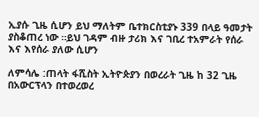ኢያሱ ጊዜ ሲሆን ይህ ማለትም ቤተክርስቲያኑ 339 በላይ ዓመታት ያስቆጠረ ነው ።ይህ ገዳም ብዙ ታሪክ እና ገቢረ ተአምራት የሰራ እና እየሰራ ያለው ሲሆን

ለምሳሌ :ጠላት ፋሺስት ኢትዮጵያን በወረራት ጊዜ ከ 32 ጊዜ በአውርፕላን በተወረወረ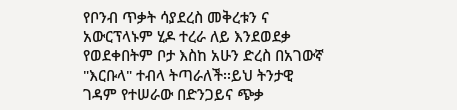የቦንብ ጥቃት ሳያደረስ መቅረቱን ና አውርፕላኑም ሂዶ ተረራ ለይ እንደወደቃ የወደቀበትም ቦታ እስከ አሁን ድረስ በአገውኛ "እርቡላ" ተብላ ትጣራለች፡፡ይህ ትንታዊ ገዳም የተሠራው በድንጋይና ጭቃ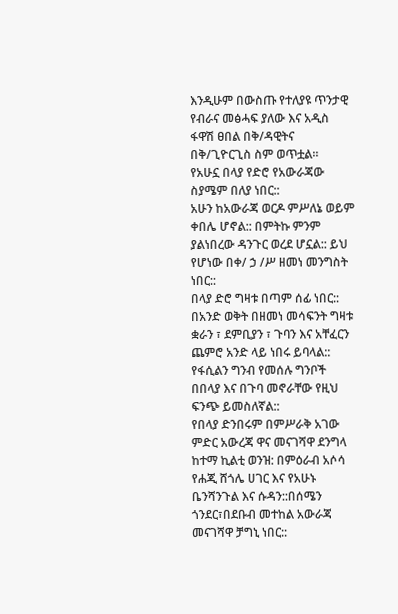እንዲሁም በውስጡ የተለያዩ ጥንታዊ የብራና መፅሓፍ ያለው እና አዲስ ፋዋሽ ፀበል በቅ/ዳዊትና በቅ/ጊዮርጊስ ስም ወጥቷል።
የአሁኗ በላያ የድሮ የአውራጃው ስያሜም በለያ ነበር::
አሁን ከአውራጃ ወርዶ ምሥለኔ ወይም ቀበሌ ሆኖል:: በምትኩ ምንም ያልነበረው ዳንጉር ወረደ ሆኗል:: ይህ የሆነው በቀ/ ኃ /ሥ ዘመነ መንግስት ነበር::
በላያ ድሮ ግዛቱ በጣም ሰፊ ነበር::
በአንድ ወቅት በዘመነ መሳፍንት ግዛቱ ቋራን ፣ ደምቢያን ፣ ጉባን እና አቸፈርን ጨምሮ አንድ ላይ ነበሩ ይባላል::
የፋሲልን ግንብ የመሰሉ ግንቦች በበላያ እና በጉባ መኖራቸው የዚህ ፍንጭ ይመስለኛል::
የበላያ ድንበሩም በምሥራቅ አገው ምድር አውረጃ ዋና መናገሻዋ ደንግላ ከተማ ኪልቲ ወንዝ: በምዕራብ አሶሳ የሐጂ ሸጎሌ ሀገር እና የአሁኑ ቤንሻንጉል እና ሱዳን::በሰሜን ጎንደር፣በደቡብ መተከል አውራጃ መናገሻዋ ቻግኒ ነበር::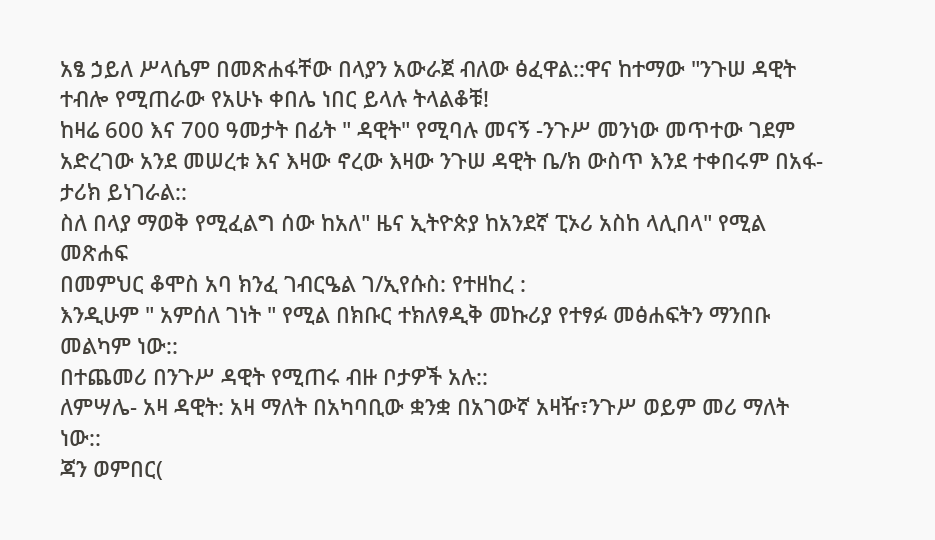አፄ ኃይለ ሥላሴም በመጽሐፋቸው በላያን አውራጀ ብለው ፅፈዋል::ዋና ከተማው "ንጉሠ ዳዊት ተብሎ የሚጠራው የአሁኑ ቀበሌ ነበር ይላሉ ትላልቆቹ!
ከዛሬ 600 እና 700 ዓመታት በፊት " ዳዊት" የሚባሉ መናኝ -ንጉሥ መንነው መጥተው ገደም አድረገው አንደ መሠረቱ እና እዛው ኖረው እዛው ንጉሠ ዳዊት ቤ/ክ ውስጥ እንደ ተቀበሩም በአፋ-ታሪክ ይነገራል::
ስለ በላያ ማወቅ የሚፈልግ ሰው ከአለ" ዜና ኢትዮጵያ ከአንደኛ ፒኦሪ አስከ ላሊበላ" የሚል መጽሐፍ
በመምህር ቆሞስ አባ ክንፈ ገብርዔል ገ/ኢየሱስ: የተዘከረ :
እንዲሁም " አምሰለ ገነት " የሚል በክቡር ተክለፃዲቅ መኩሪያ የተፃፉ መፅሐፍትን ማንበቡ መልካም ነው::
በተጨመሪ በንጉሥ ዳዊት የሚጠሩ ብዙ ቦታዎች አሉ::
ለምሣሌ- አዛ ዳዊት: አዛ ማለት በአካባቢው ቋንቋ በአገውኛ አዛዥ፣ንጉሥ ወይም መሪ ማለት ነው::
ጃን ወምበር(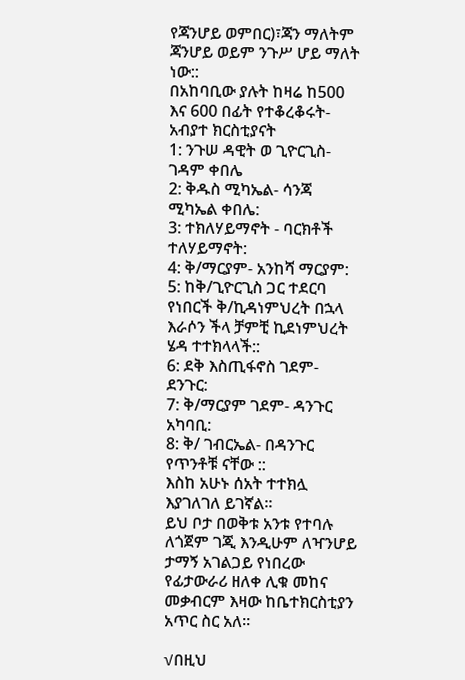የጃንሆይ ወምበር)፣ጃን ማለትም ጃንሆይ ወይም ንጉሥ ሆይ ማለት ነው::
በአከባቢው ያሉት ከዛሬ ከ500 እና 600 በፊት የተቆረቆሩት- አብያተ ክርስቲያናት
1: ንጉሠ ዳዊት ወ ጊዮርጊስ- ገዳም ቀበሌ
2: ቅዱስ ሚካኤል- ሳንጃ ሚካኤል ቀበሌ:
3: ተክለሃይማኖት - ባርክቶች ተለሃይማኖት:
4: ቅ/ማርያም- አንከሻ ማርያም:
5: ከቅ/ጊዮርጊስ ጋር ተደርባ የነበርች ቅ/ኪዳነምህረት በኋላ እራሶን ችላ ቻምቺ ኪደነምህረት ሄዳ ተተክላላች::
6: ደቅ እስጢፋኖስ ገደም- ደንጉር:
7: ቅ/ማርያም ገደም- ዳንጉር አካባቢ:
8: ቅ/ ገብርኤል- በዳንጉር የጥንቶቹ ናቸው ::
እስከ አሁኑ ሰአት ተተክሏ እያገለገለ ይገኛል።
ይህ ቦታ በወቅቱ አንቱ የተባሉ ለጎጀም ገጂ እንዲሁም ለዣንሆይ ታማኝ አገልጋይ የነበረው የፊታውራሪ ዘለቀ ሊቁ መከና መቃብርም እዛው ከቤተክርስቲያን አጥር ስር አለ።

√በዚህ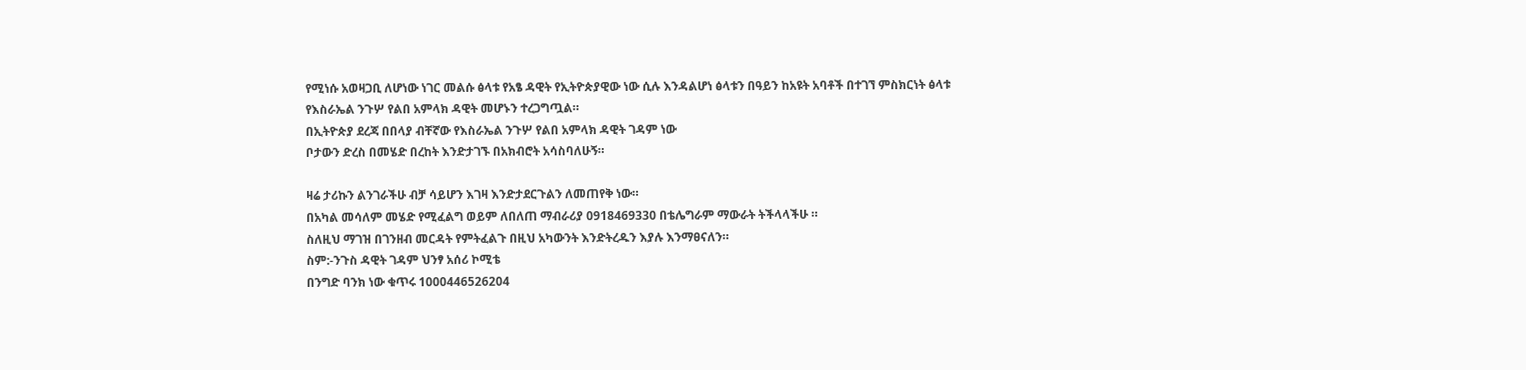የሚነሱ አወዛጋቢ ለሆነው ነገር መልሱ ፅላቱ የአፄ ዳዊት የኢትዮጵያዊው ነው ሲሉ እንዳልሆነ ፅላቱን በዓይን ከአዩት አባቶች በተገኘ ምስክርነት ፅላቱ የእስራኤል ንጉሦ የልበ አምላክ ዳዊት መሆኑን ተረጋግጧል።
በኢትዮጵያ ደረጃ በበላያ ብቸኛው የእስራኤል ንጉሦ የልበ አምላክ ዳዊት ገዳም ነው
ቦታውን ድረስ በመሄድ በረከት እንድታገኙ በአክብሮት አሳስባለሁኝ።

ዛሬ ታሪኩን ልንገራችሁ ብቻ ሳይሆን እገዛ እንድታደርጉልን ለመጠየቅ ነው።
በአካል መሳለም መሄድ የሚፈልግ ወይም ለበለጠ ማብራሪያ 0918469330 በቴሌግራም ማውራት ትችላላችሁ ።
ስለዚህ ማገዝ በገንዘብ መርዳት የምትፈልጉ በዚህ አካውንት እንድትረዱን እያሉ እንማፀናለን።
ስም:-ንጉስ ዳዊት ገዳም ህንፃ አሰሪ ኮሚቴ
በንግድ ባንክ ነው ቁጥሩ 1000446526204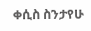ቀሲስ ስንታየሁ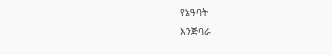የኔዓባት
እንጅባራ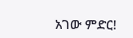አገው ምድር!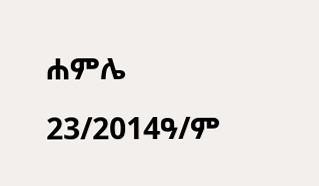ሐምሌ 23/2014ዓ/ም